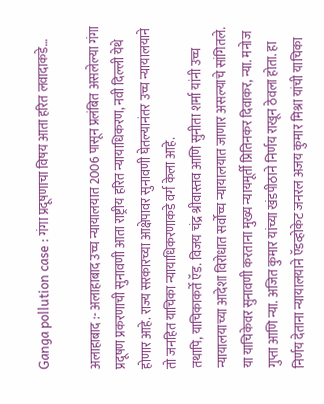Ganga pollution case : गंगा प्रदूषणाचा विषय आता हरित लवादाकडे…

अलाहाबाद :- अलाहाबाद उच्च न्यायालयात 2006 पासून प्रलंबित असलेल्या गंगा प्रदूषण प्रकरणाची सुनावणी आता राष्ट्रीय हरित न्यायाधिकरण, नवी दिल्ली येथे होणार आहे. राज्य सरकारच्या आक्षेपावर सुनावणी घेतल्यानंतर उच्च न्यायालयाने तो जनहित याचिका न्यायाधिकरणाकडे वर्ग केला आहे.
तथापि, याचिकाकर्ते ऍड. विजय चंद्र श्रीवास्तव आणि सुनीता शर्मा यांनी उच्च न्यायालयाच्या आदेशा विरोधात सर्वोच्च न्यायालयात जाणार असल्याचे सांगितले. या याचिकेवर सुनावणी करताना मुख्य न्यायमूर्ती प्रितिनकर दिवाकर, न्या. मनोज गुप्ता आणि न्या. अजित कुमार यांच्या खंडपीठाने निर्णय राखून ठेवला होता. हा निर्णय देताना न्यायालयाने ऍडव्होकेट जनरल अजय कुमार मिश्रा यांची याचिका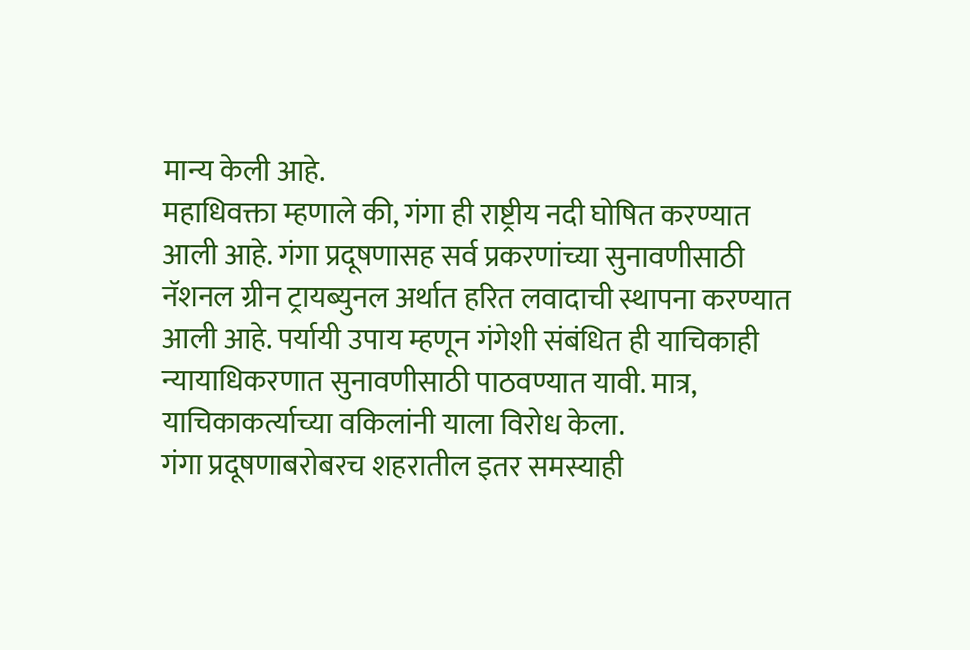मान्य केली आहे.
महाधिवक्ता म्हणाले की, गंगा ही राष्ट्रीय नदी घोषित करण्यात आली आहे. गंगा प्रदूषणासह सर्व प्रकरणांच्या सुनावणीसाठी नॅशनल ग्रीन ट्रायब्युनल अर्थात हरित लवादाची स्थापना करण्यात आली आहे. पर्यायी उपाय म्हणून गंगेशी संबंधित ही याचिकाही न्यायाधिकरणात सुनावणीसाठी पाठवण्यात यावी. मात्र, याचिकाकर्त्याच्या वकिलांनी याला विरोध केला.
गंगा प्रदूषणाबरोबरच शहरातील इतर समस्याही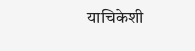याचिकेशी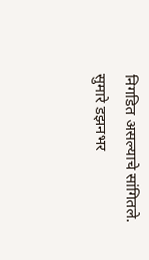निगडित असल्याचे सांगितले.
सुमारे डझनभर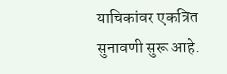याचिकांवर एकत्रित सुनावणी सुरू आहे.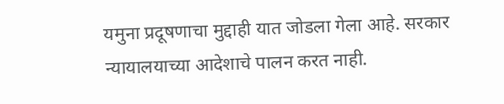यमुना प्रदूषणाचा मुद्दाही यात जोडला गेला आहे. सरकार न्यायालयाच्या आदेशाचे पालन करत नाही.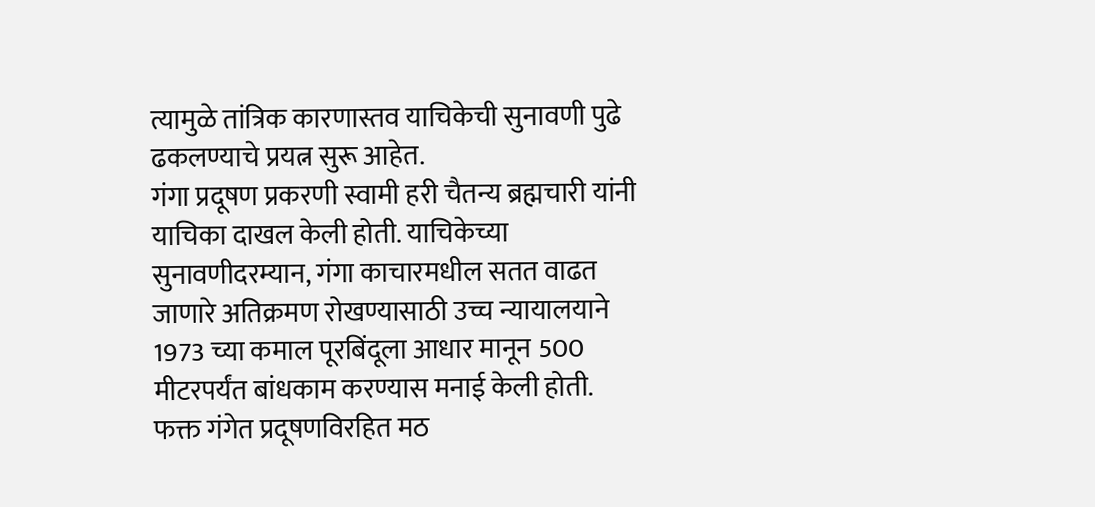त्यामुळे तांत्रिक कारणास्तव याचिकेची सुनावणी पुढे ढकलण्याचे प्रयत्न सुरू आहेत.
गंगा प्रदूषण प्रकरणी स्वामी हरी चैतन्य ब्रह्मचारी यांनी याचिका दाखल केली होती. याचिकेच्या सुनावणीदरम्यान, गंगा काचारमधील सतत वाढत जाणारे अतिक्रमण रोखण्यासाठी उच्च न्यायालयाने 1973 च्या कमाल पूरबिंदूला आधार मानून 500 मीटरपर्यंत बांधकाम करण्यास मनाई केली होती. फक्त गंगेत प्रदूषणविरहित मठ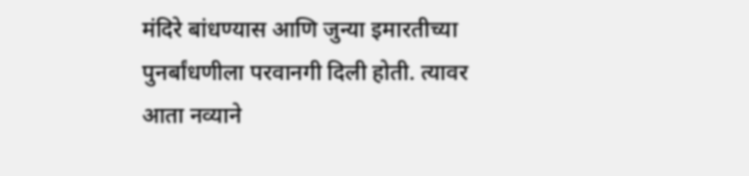मंदिरे बांधण्यास आणि जुन्या इमारतीच्या पुनर्बांधणीला परवानगी दिली होती. त्यावर आता नव्याने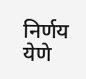निर्णय येणे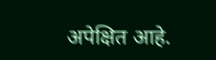अपेक्षित आहे.